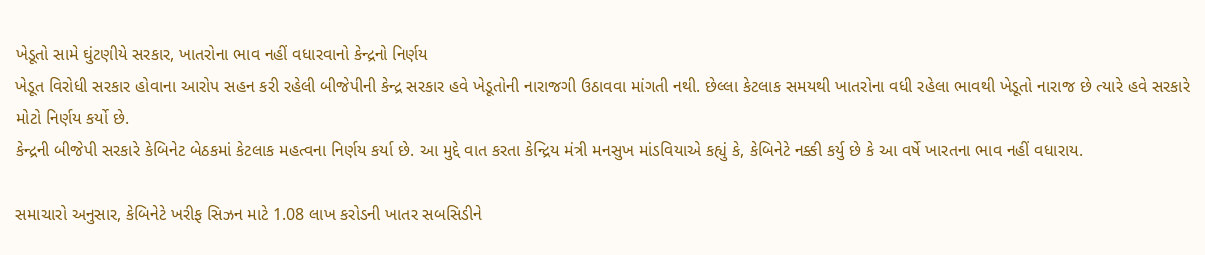ખેડૂતો સામે ઘુંટણીયે સરકાર, ખાતરોના ભાવ નહીં વધારવાનો કેન્દ્રનો નિર્ણય
ખેડૂત વિરોધી સરકાર હોવાના આરોપ સહન કરી રહેલી બીજેપીની કેન્દ્ર સરકાર હવે ખેડૂતોની નારાજગી ઉઠાવવા માંગતી નથી. છેલ્લા કેટલાક સમયથી ખાતરોના વધી રહેલા ભાવથી ખેડૂતો નારાજ છે ત્યારે હવે સરકારે મોટો નિર્ણય કર્યો છે.
કેન્દ્રની બીજેપી સરકારે કેબિનેટ બેઠકમાં કેટલાક મહત્વના નિર્ણય કર્યા છે. આ મુદ્દે વાત કરતા કેન્દ્રિય મંત્રી મનસુખ માંડવિયાએ કહ્યું કે, કેબિનેટે નક્કી કર્યુ છે કે આ વર્ષે ખારતના ભાવ નહીં વધારાય.

સમાચારો અનુસાર, કેબિનેટે ખરીફ સિઝન માટે 1.08 લાખ કરોડની ખાતર સબસિડીને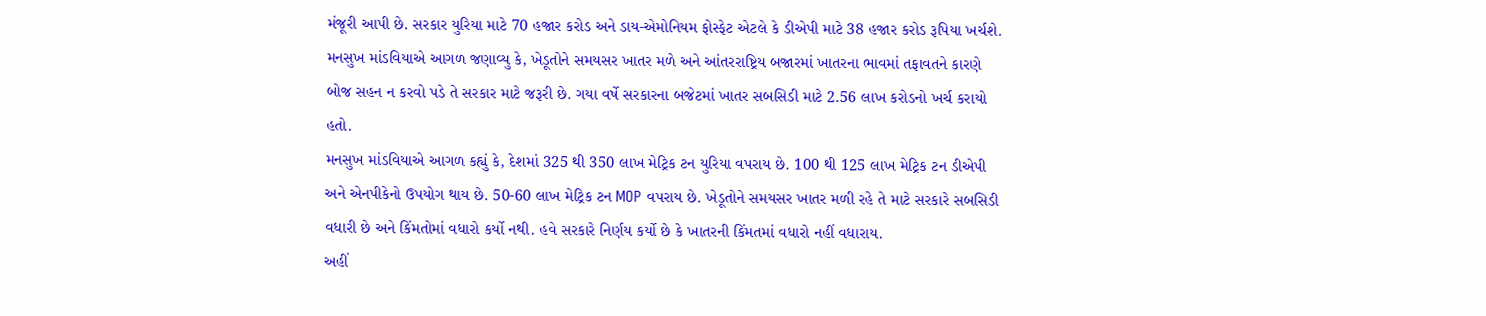મંજૂરી આપી છે. સરકાર યુરિયા માટે 70 હજાર કરોડ અને ડાય-એમોનિયમ ફોસ્ફેટ એટલે કે ડીએપી માટે 38 હજાર કરોડ રૂપિયા ખર્ચશે.
મનસુખ માંડવિયાએ આગળ જણાવ્યુ કે, ખેડૂતોને સમયસર ખાતર મળે અને આંતરરાષ્ટ્રિય બજારમાં ખાતરના ભાવમાં તફાવતને કારણે બોજ સહન ન કરવો પડે તે સરકાર માટે જરૂરી છે. ગયા વર્ષે સરકારના બજેટમાં ખાતર સબસિડી માટે 2.56 લાખ કરોડનો ખર્ચ કરાયો હતો.
મનસુખ માંડવિયાએ આગળ કહ્યું કે, દેશમાં 325 થી 350 લાખ મેટ્રિક ટન યુરિયા વપરાય છે. 100 થી 125 લાખ મેટ્રિક ટન ડીએપી અને એનપીકેનો ઉપયોગ થાય છે. 50-60 લાખ મેટ્રિક ટન MOP વપરાય છે. ખેડૂતોને સમયસર ખાતર મળી રહે તે માટે સરકારે સબસિડી વધારી છે અને કિંમતોમાં વધારો કર્યો નથી. હવે સરકારે નિર્ણય કર્યો છે કે ખાતરની કિંમતમાં વધારો નહીં વધારાય.
અહીં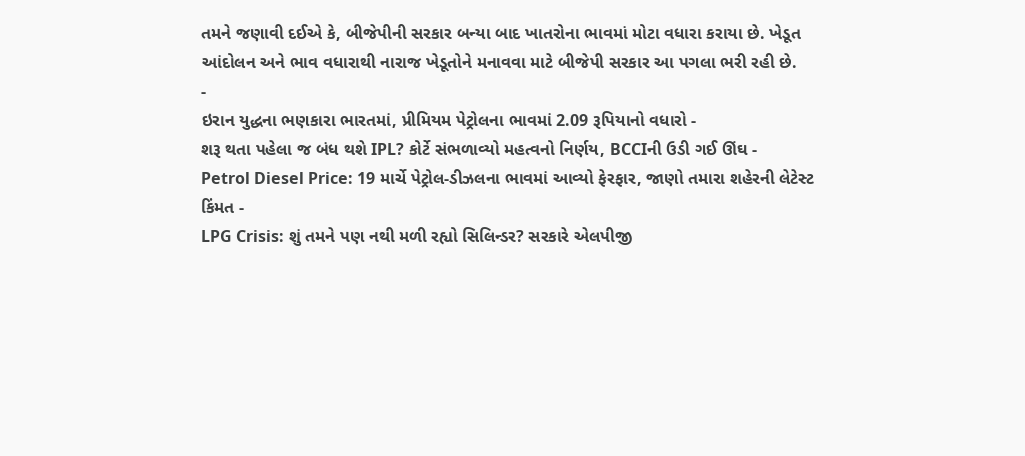તમને જણાવી દઈએ કે, બીજેપીની સરકાર બન્યા બાદ ખાતરોના ભાવમાં મોટા વધારા કરાયા છે. ખેડૂત આંદોલન અને ભાવ વધારાથી નારાજ ખેડૂતોને મનાવવા માટે બીજેપી સરકાર આ પગલા ભરી રહી છે.
-
ઇરાન યુદ્ધના ભણકારા ભારતમાં, પ્રીમિયમ પેટ્રોલના ભાવમાં 2.09 રૂપિયાનો વધારો -
શરૂ થતા પહેલા જ બંધ થશે IPL? કોર્ટે સંભળાવ્યો મહત્વનો નિર્ણય, BCCIની ઉડી ગઈ ઊંઘ -
Petrol Diesel Price: 19 માર્ચે પેટ્રોલ-ડીઝલના ભાવમાં આવ્યો ફેરફાર, જાણો તમારા શહેરની લેટેસ્ટ કિંમત -
LPG Crisis: શું તમને પણ નથી મળી રહ્યો સિલિન્ડર? સરકારે એલપીજી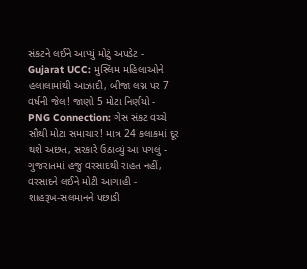સંકટને લઈને આપ્યું મોટું અપડેટ -
Gujarat UCC: મુસ્લિમ મહિલાઓને હલાલામાંથી આઝાદી, બીજા લગ્ન પર 7 વર્ષની જેલ! જાણો 5 મોટા નિર્ણયો -
PNG Connection: ગેસ સંકટ વચ્ચે સૌથી મોટા સમાચાર! માત્ર 24 કલાકમાં દૂર થશે અછત, સરકારે ઉઠાવ્યું આ પગલું -
ગુજરાતમાં હજુ વરસાદથી રાહત નહીં, વરસાદને લઈને મોટી આગાહી -
શાહરૂખ-સલમાનને પછાડી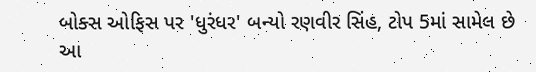બોક્સ ઓફિસ પર 'ધુરંધર' બન્યો રણવીર સિંહ, ટોપ 5માં સામેલ છે આ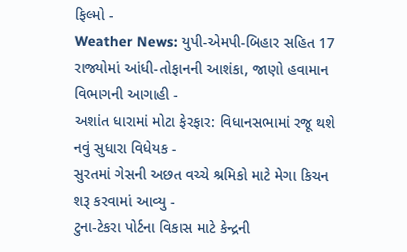ફિલ્મો -
Weather News: યુપી-એમપી-બિહાર સહિત 17 રાજ્યોમાં આંધી-તોફાનની આશંકા, જાણો હવામાન વિભાગની આગાહી -
અશાંત ધારામાં મોટા ફેરફાર: વિધાનસભામાં રજૂ થશે નવું સુધારા વિધેયક -
સુરતમાં ગેસની અછત વચ્ચે શ્રમિકો માટે મેગા કિચન શરૂ કરવામાં આવ્યુ -
ટુના-ટેકરા પોર્ટના વિકાસ માટે કેન્દ્રની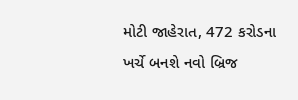મોટી જાહેરાત, 472 કરોડના ખર્ચે બનશે નવો બ્રિજ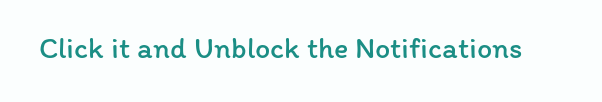Click it and Unblock the Notifications